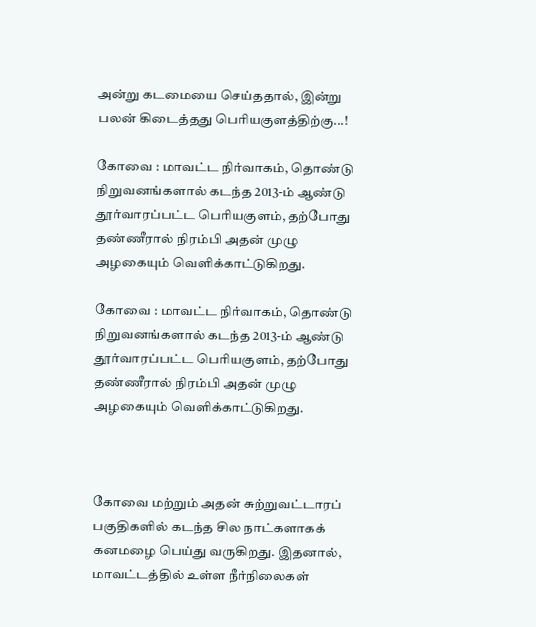அன்று கடமையை செய்ததால், இன்று பலன் கிடைத்தது பெரியகுளத்திற்கு...!

கோவை : மாவட்ட நிர்வாகம், தொண்டு நிறுவனங்களால் கடந்த 2013-ம் ஆண்டு தூர்வாரப்பட்ட பெரியகுளம், தற்போது தண்ணீரால் நிரம்பி அதன் முழு அழகையும் வெளிக்காட்டுகிறது.

கோவை : மாவட்ட நிர்வாகம், தொண்டு நிறுவனங்களால் கடந்த 2013-ம் ஆண்டு தூர்வாரப்பட்ட பெரியகுளம், தற்போது தண்ணீரால் நிரம்பி அதன் முழு அழகையும் வெளிக்காட்டுகிறது.



கோவை மற்றும் அதன் சுற்றுவட்டாரப் பகுதிகளில் கடந்த சில நாட்களாகக் கனமழை பெய்து வருகிறது. இதனால், மாவட்டத்தில் உள்ள நீர்நிலைகள்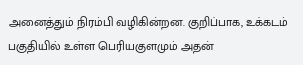அனைத்தும் நிரம்பி வழிகின்றன. குறிப்பாக, உக்கடம் பகுதியில் உள்ள பெரியகுளமும் அதன்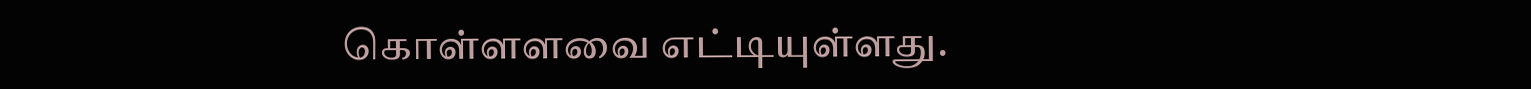கொள்ளளவை எட்டியுள்ளது.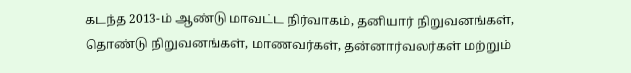கடந்த 2013-ம் ஆண்டு மாவட்ட நிர்வாகம், தனியார் நிறுவனங்கள், தொண்டு நிறுவனங்கள், மாணவர்கள், தன்னார்வலர்கள் மற்றும்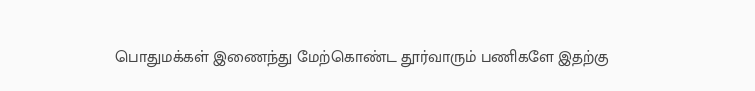பொதுமக்கள் இணைந்து மேற்கொண்ட தூர்வாரும் பணிகளே இதற்கு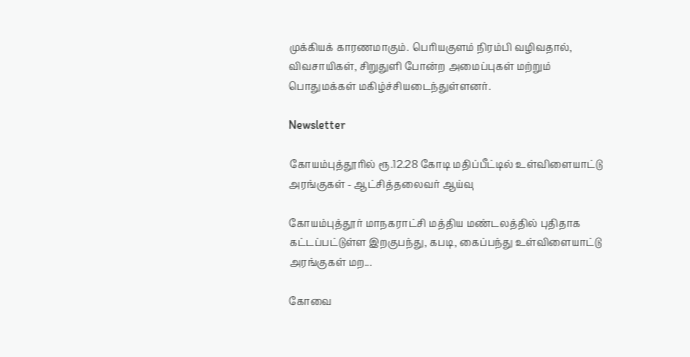முக்கியக் காரணமாகும். பெரியகுளம் நிரம்பி வழிவதால், விவசாயிகள், சிறுதுளி போன்ற அமைப்புகள் மற்றும் பொதுமக்கள் மகிழ்ச்சியடைந்துள்ளனர்.

Newsletter

கோயம்புத்தூரில் ரூ.12.28 கோடி மதிப்பீட்டில் உள்விளையாட்டு அரங்குகள் - ஆட்சித்தலைவர் ஆய்வு

கோயம்புத்தூர் மாநகராட்சி மத்திய மண்டலத்தில் புதிதாக கட்டப்பட்டுள்ள இறகுபந்து, கபடி, கைப்பந்து உள்விளையாட்டு அரங்குகள் மற...

கோவை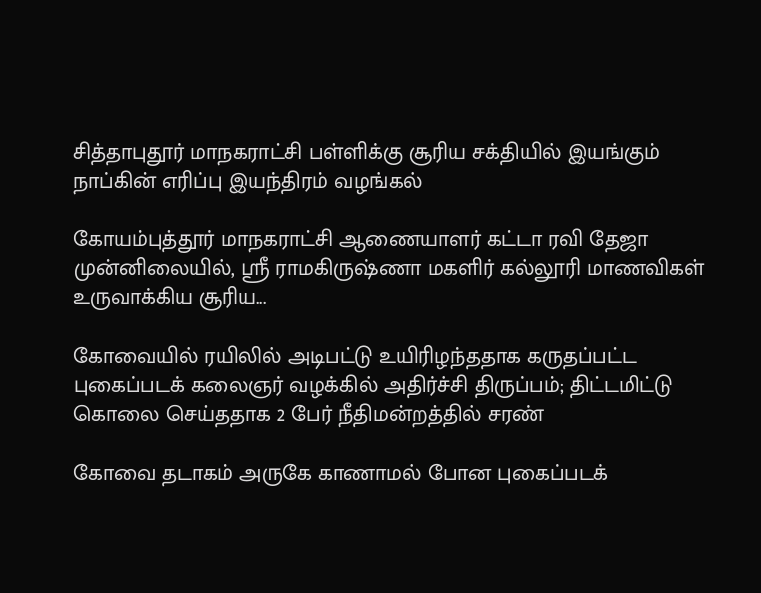சித்தாபுதூர் மாநகராட்சி பள்ளிக்கு சூரிய சக்தியில் இயங்கும் நாப்கின் எரிப்பு இயந்திரம் வழங்கல்

கோயம்புத்தூர் மாநகராட்சி ஆணையாளர் கட்டா ரவி தேஜா முன்னிலையில், ஸ்ரீ ராமகிருஷ்ணா மகளிர் கல்லூரி மாணவிகள் உருவாக்கிய சூரிய...

கோவையில் ரயிலில் அடிபட்டு உயிரிழந்ததாக கருதப்பட்ட புகைப்படக் கலைஞர் வழக்கில் அதிர்ச்சி திருப்பம்; திட்டமிட்டு கொலை செய்ததாக 2 பேர் நீதிமன்றத்தில் சரண்

கோவை தடாகம் அருகே காணாமல் போன புகைப்படக்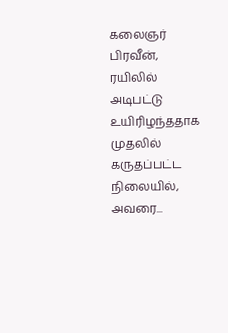கலைஞர் பிரவீன், ரயிலில் அடிபட்டு உயிரிழந்ததாக முதலில் கருதப்பட்ட நிலையில், அவரை...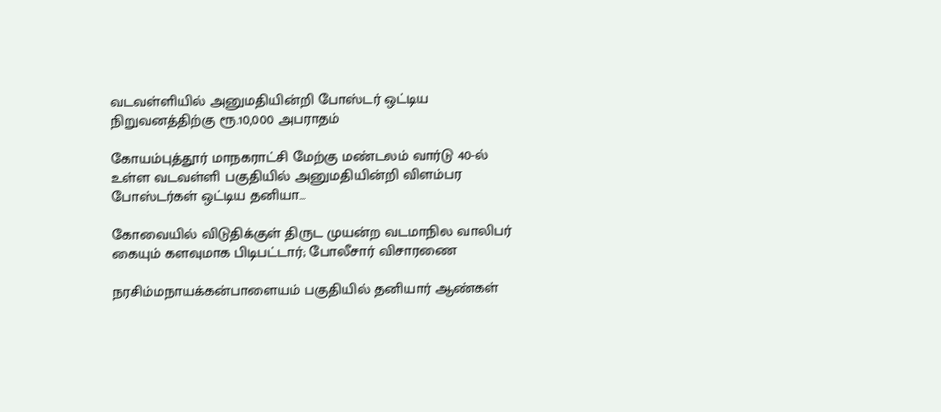வடவள்ளியில் அனுமதியின்றி போஸ்டர் ஒட்டிய நிறுவனத்திற்கு ரூ.10,000 அபராதம்

கோயம்புத்தூர் மாநகராட்சி மேற்கு மண்டலம் வார்டு 40-ல் உள்ள வடவள்ளி பகுதியில் அனுமதியின்றி விளம்பர போஸ்டர்கள் ஒட்டிய தனியா...

கோவையில் விடுதிக்குள் திருட முயன்ற வடமாநில வாலிபர் கையும் களவுமாக பிடிபட்டார்; போலீசார் விசாரணை

நரசிம்மநாயக்கன்பாளையம் பகுதியில் தனியார் ஆண்கள்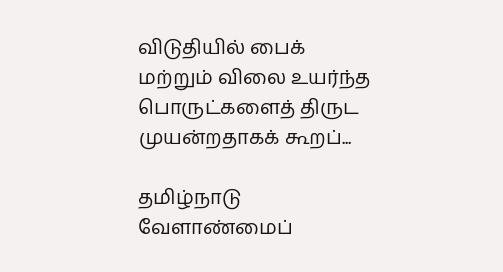விடுதியில் பைக் மற்றும் விலை உயர்ந்த பொருட்களைத் திருட முயன்றதாகக் கூறப்...

தமிழ்நாடு வேளாண்மைப்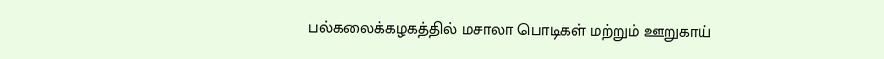பல்கலைக்கழகத்தில் மசாலா பொடிகள் மற்றும் ஊறுகாய்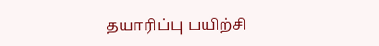தயாரிப்பு பயிற்சி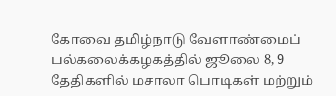கோவை தமிழ்நாடு வேளாண்மைப் பல்கலைக்கழகத்தில் ஜூலை 8, 9 தேதிகளில் மசாலா பொடிகள் மற்றும்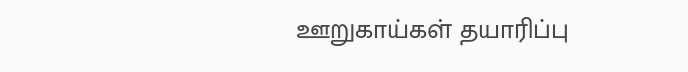ஊறுகாய்கள் தயாரிப்பு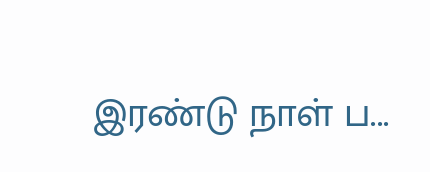இரண்டு நாள் ப...